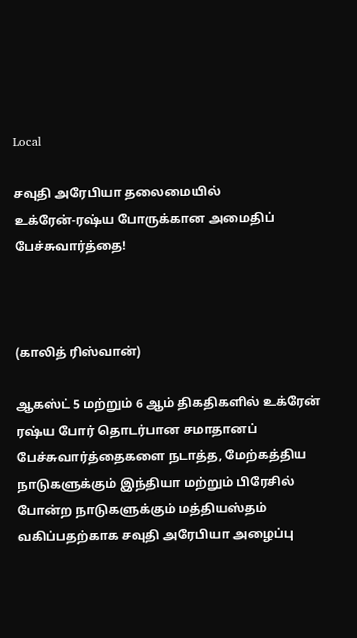Local

சவுதி அரேபியா தலைமையில்‌ உக்ரேன்‌-ரஷ்ய போருக்கான அமைதிப் பேச்சுவார்த்தை!



(காலித்‌ ரிஸ்வான்‌)

ஆகஸ்ட்‌ 5 மற்றும்‌ 6 ஆம்‌ திகதிகளில்‌ உக்ரேன்‌ ரஷ்ய போர்‌ தொடர்பான சமாதானப்‌
பேச்சுவார்த்தைகளை நடாத்த, மேற்கத்திய நாடுகளுக்கும்‌ இந்தியா மற்றும்‌ பிரேசில்‌ போன்ற நாடுகளுக்கும் மத்தியஸ்தம் வகிப்பதற்காக சவுதி அரேபியா அழைப்பு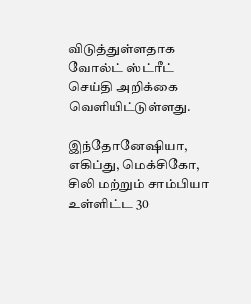விடுத்துள்ளதாக வோல்ட் ஸ்ட்ரீட் செய்தி அறிக்கை வெளியிட்டுள்ளது.

இந்தோனேஷியா, எகிப்து, மெக்சிகோ, சிலி மற்றும்‌ சாம்பியா உள்ளிட்ட 30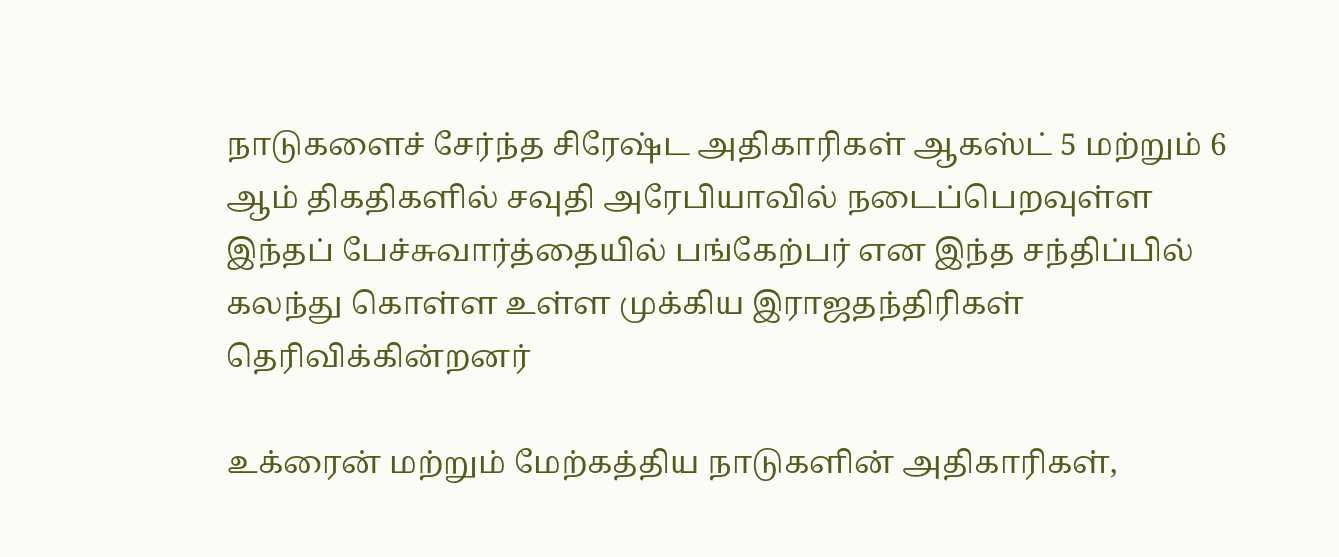நாடுகளைச்‌ சேர்ந்த சிரேஷ்ட அதிகாரிகள் ஆகஸ்ட் 5 மற்றும் 6 ஆம் திகதிகளில் சவுதி அரேபியாவில் நடைப்பெறவுள்ள இந்தப் பேச்சுவார்த்தையில் பங்கேற்பர் என இந்த சந்திப்பில் கலந்து கொள்ள உள்ள முக்கிய இராஜதந்திரிகள் தெரிவிக்கின்றனர்

உக்ரைன்‌ மற்றும்‌ மேற்கத்திய நாடுகளின்‌ அதிகாரிகள்‌,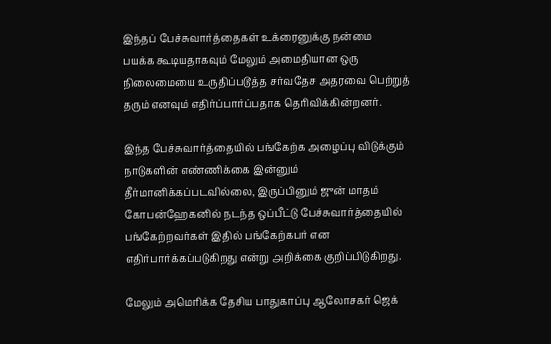இந்தப்‌ பேச்சுவார்த்தைகள்‌ உக்ரைனுக்கு நன்மை
பயக்க கூடியதாகவும்‌ மேலும்‌ அமைதியான ஒரு நிலைமையை உருதிப்படூத்த சர்வதேச அதரவை பெற்றுத் தரும் எனவும் எதிர்ப்பார்ப்பதாக தெரிவிக்கின்றனர்.

இந்த பேச்சுவார்த்தையில்‌ பங்கேற்க அழைப்பு விடுக்கும்‌ நாடுகளின்‌ எண்ணிக்கை இன்னும்‌
தீர்மானிக்கப்படவில்லை, இருப்பினும்‌ ஜுன்‌ மாதம்‌ கோபன்ஹேகனில்‌ நடந்த ஒப்பீட்டு பேச்சுவார்த்தையில்‌
பங்கேற்றவர்கள்‌ இதில்‌ பங்கேற்கபர்‌ என எதிர்பார்க்கப்படுகிறது என்று ௮றிக்கை குறிப்பிடுகிறது.

மேலும்‌ அமெரிக்க தேசிய பாதுகாப்பு ஆலோசகர்‌ ஜெக்‌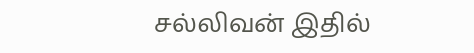சல்லிவன்‌ இதில்‌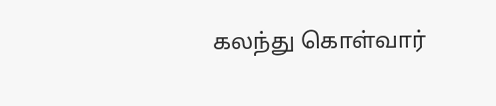கலந்து கொள்வார்‌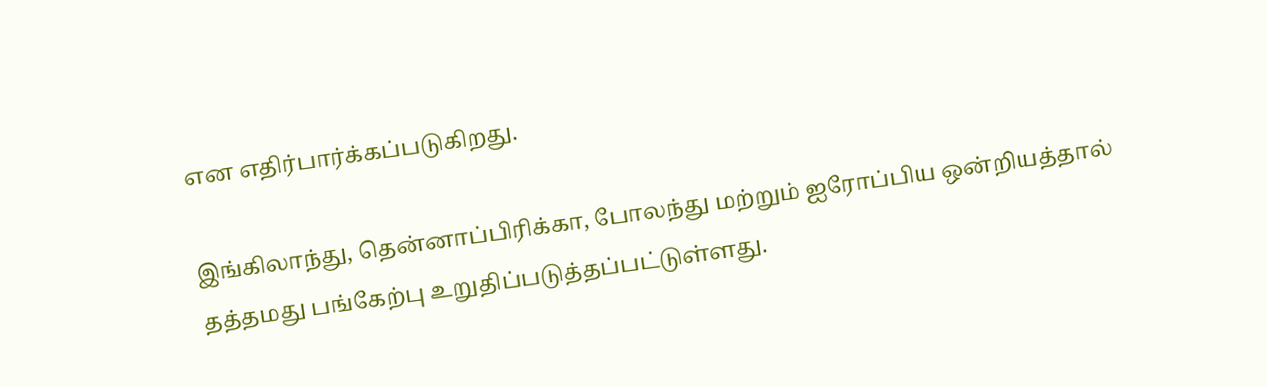என எதிர்பார்க்கப்படுகிறது.

இங்கிலாந்து, தென்னாப்பிரிக்கா, போலந்து மற்றும்‌ ஐரோப்பிய ஒன்றியத்தால்‌
தத்தமது பங்கேற்பு உறுதிப்படுத்தப்பட்டுள்ளது.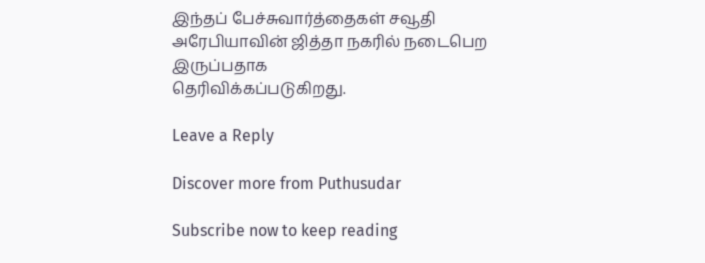இந்தப்‌ பேச்சுவார்த்தைகள்‌ சவூதி அரேபியாவின்‌ ஜித்தா நகரில்‌ நடைபெற இருப்பதாக
தெரிவிக்கப்படுகிறது.

Leave a Reply

Discover more from Puthusudar

Subscribe now to keep reading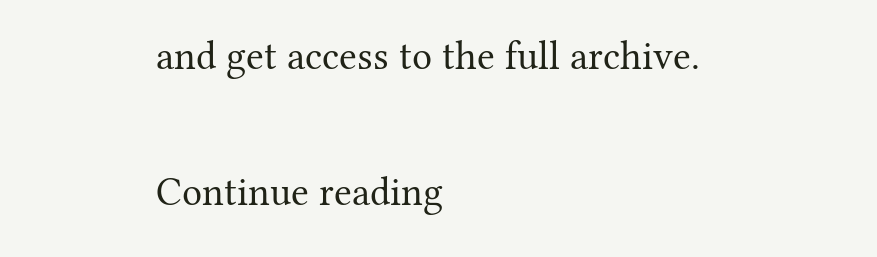and get access to the full archive.

Continue reading